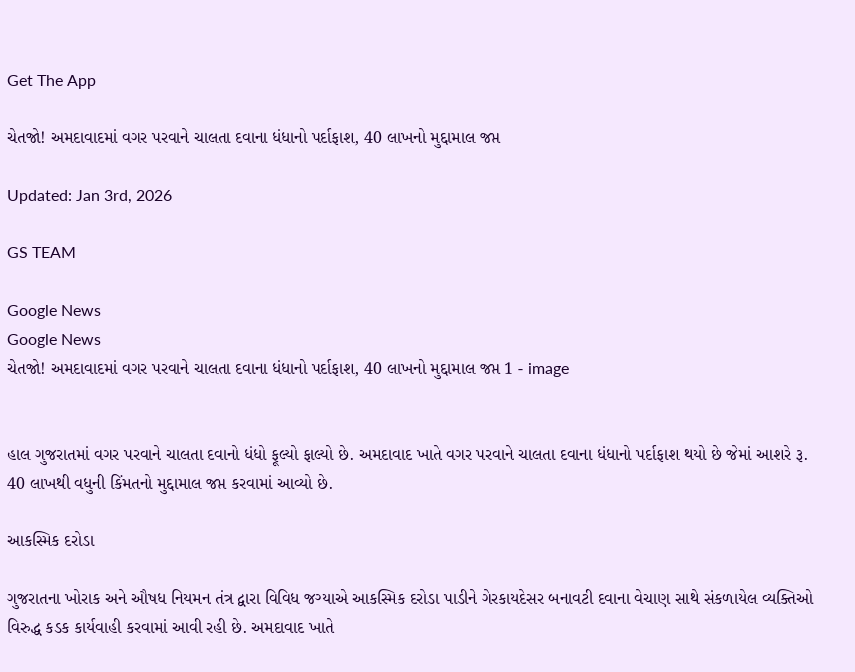Get The App

ચેતજો! અમદાવાદમાં વગર પરવાને ચાલતા દવાના ધંધાનો પર્દાફાશ, 40 લાખનો મુદ્દામાલ જપ્ત

Updated: Jan 3rd, 2026

GS TEAM

Google News
Google News
ચેતજો! અમદાવાદમાં વગર પરવાને ચાલતા દવાના ધંધાનો પર્દાફાશ, 40 લાખનો મુદ્દામાલ જપ્ત 1 - image


હાલ ગુજરાતમાં વગર પરવાને ચાલતા દવાનો ધંધો ફૂલ્યો ફાલ્યો છે. અમદાવાદ ખાતે વગર પરવાને ચાલતા દવાના ધંધાનો પર્દાફાશ થયો છે જેમાં આશરે રૂ. 40 લાખથી વધુની કિંમતનો મુદ્દામાલ જપ્ત કરવામાં આવ્યો છે.

આકસ્મિક દરોડા

ગુજરાતના ખોરાક અને ઔષધ નિયમન તંત્ર દ્વારા વિવિધ જગ્યાએ આકસ્મિક દરોડા પાડીને ગેરકાયદેસર બનાવટી દવાના વેચાણ સાથે સંકળાયેલ વ્યક્તિઓ વિરુદ્ધ કડક કાર્યવાહી કરવામાં આવી રહી છે. અમદાવાદ ખાતે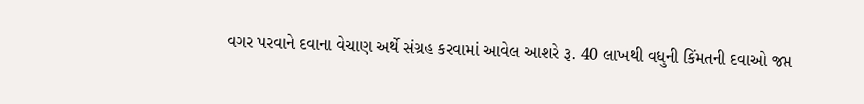વગર પરવાને દવાના વેચાણ અર્થે સંગ્રહ કરવામાં આવેલ આશરે રૂ. 40 લાખથી વધુની કિંમતની દવાઓ જપ્ત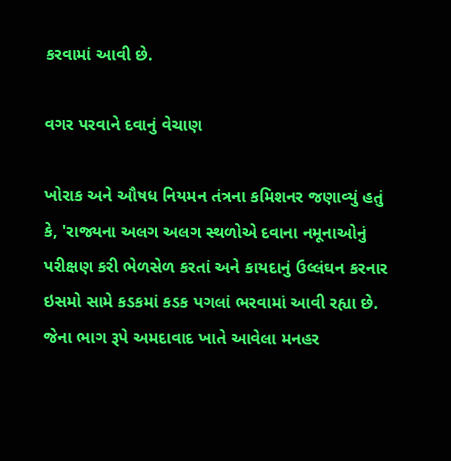કરવામાં આવી છે.

વગર પરવાને દવાનું વેચાણ

ખોરાક અને ઔષધ નિયમન તંત્રના કમિશનર જણાવ્યું હતું કે, 'રાજ્યના અલગ અલગ સ્થળોએ દવાના નમૂનાઓનું પરીક્ષણ કરી ભેળસેળ કરતાં અને કાયદાનું ઉલ્લંઘન કરનાર ઇસમો સામે કડકમાં કડક પગલાં ભરવામાં આવી રહ્યા છે. જેના ભાગ રૂપે અમદાવાદ ખાતે આવેલા મનહર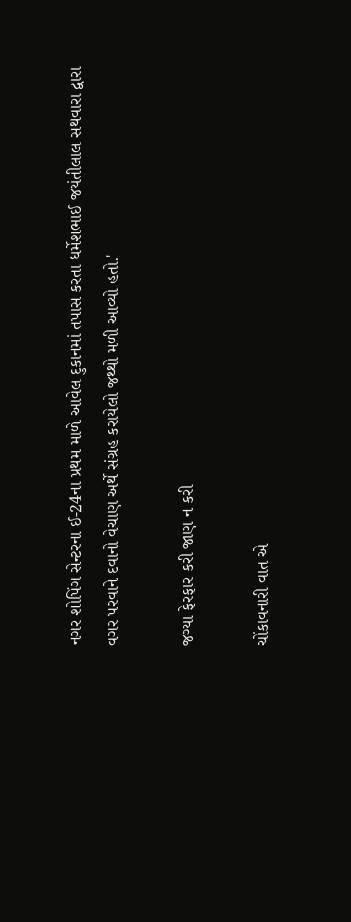નગર શોપિંગ સેન્ટરના ઈ-24ના પ્રથમ માળે આવેલ દુકાનમાં તપાસ કરતા ધર્મેશભાઈ જયંતીલાલ સથવારા દ્વારા વગર પરવાને દવાનો વેચાણ અર્થે સંગ્રહ કરાયેલો જથ્થો મળી આવ્યો હતો.'

જગ્યા ફેરફાર કરી જાણ ન કરી

ચોંકાવનારી વાત એ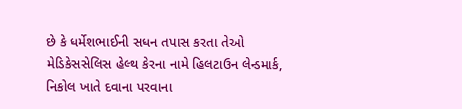છે કે ધર્મેશભાઈની સધન તપાસ કરતા તેઓ મેડિકેસસેલિસ હેલ્થ કેરના નામે હિલટાઉન લેન્ડમાર્ક, નિકોલ ખાતે દવાના પરવાના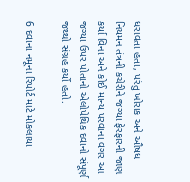ધરાવતા હતા, પરંતુ ખોરાક અને ઔષધ નિયમન તંત્રની કચેરીને જગ્યા ફેરફારની જાણ કર્યા વિના અને કોઈ માન્ય પરવાના વગર આ જગ્યા ઉપર પોતાનો એલોપેથિક દવાનો સંપૂર્ણ જથ્થો સંગ્રહ કર્યો હતો.

6 દવાના નમૂના રિપોર્ટ માટે મોકલાયા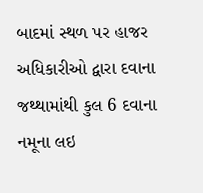બાદમાં સ્થળ પર હાજર અધિકારીઓ દ્વારા દવાના જથ્થામાંથી કુલ 6 દવાના નમૂના લઇ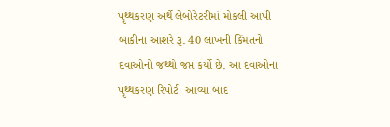પૃથ્થકરણ અર્થે લેબોરેટરીમાં મોકલી આપી બાકીના આશરે રૂ. 40 લાખની કિંમતનો દવાઓનો જથ્થો જપ્ત કર્યો છે. આ દવાઓના પૃથ્થકરણ રિપોર્ટ  આવ્યા બાદ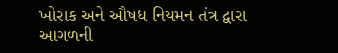ખોરાક અને ઔષધ નિયમન તંત્ર દ્વારા આગળની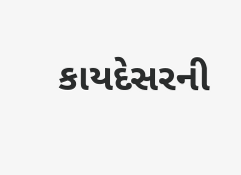કાયદેસરની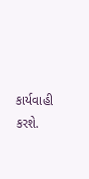કાર્યવાહી કરશે.